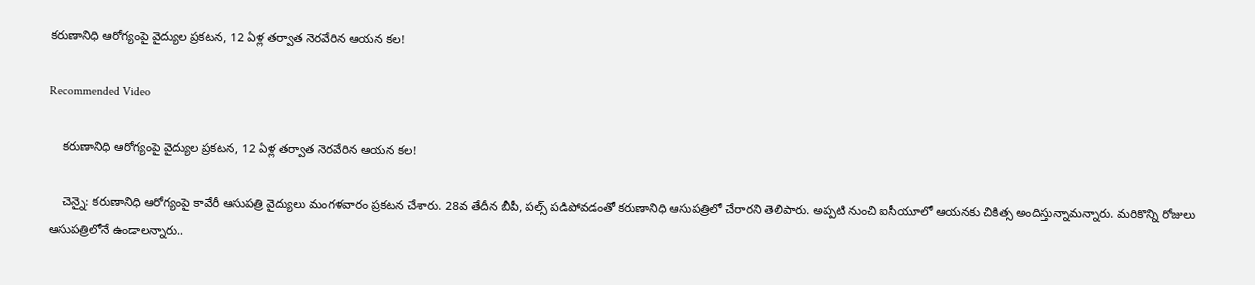కరుణానిధి ఆరోగ్యంపై వైద్యుల ప్రకటన, 12 ఏళ్ల తర్వాత నెరవేరిన ఆయన కల!

Recommended Video

    కరుణానిధి ఆరోగ్యంపై వైద్యుల ప్రకటన, 12 ఏళ్ల తర్వాత నెరవేరిన ఆయన కల!

    చెన్నై: కరుణానిధి ఆరోగ్యంపై కావేరీ ఆసుపత్రి వైద్యులు మంగళవారం ప్రకటన చేశారు. 28వ తేదీన బీపీ, పల్స్ పడిపోవడంతో కరుణానిధి ఆసుపత్రిలో చేరారని తెలిపారు. అప్పటి నుంచి ఐసీయూలో ఆయనకు చికిత్స అందిస్తున్నామన్నారు. మరికొన్ని రోజులు ఆసుపత్రిలోనే ఉండాలన్నారు..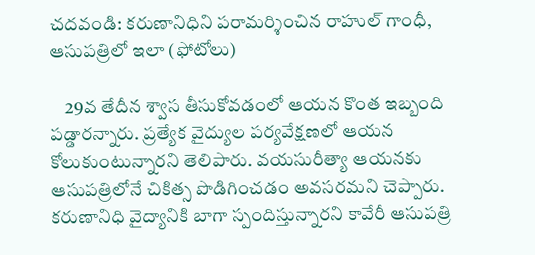చదవండి: కరుణానిధిని పరామర్శించిన రాహుల్ గాంధీ, ఆసుపత్రిలో ఇలా (ఫోటోలు)

    29వ తేదీన శ్వాస తీసుకోవడంలో ఆయన కొంత ఇబ్బంది పడ్డారన్నారు. ప్రత్యేక వైద్యుల పర్యవేక్షణలో ఆయన కోలుకుంటున్నారని తెలిపారు. వయసురీత్యా ఆయనకు ఆసుపత్రిలోనే చికిత్స పొడిగించడం అవసరమని చెప్పారు. కరుణానిధి వైద్యానికి బాగా స్పందిస్తున్నారని కావేరీ ఆసుపత్రి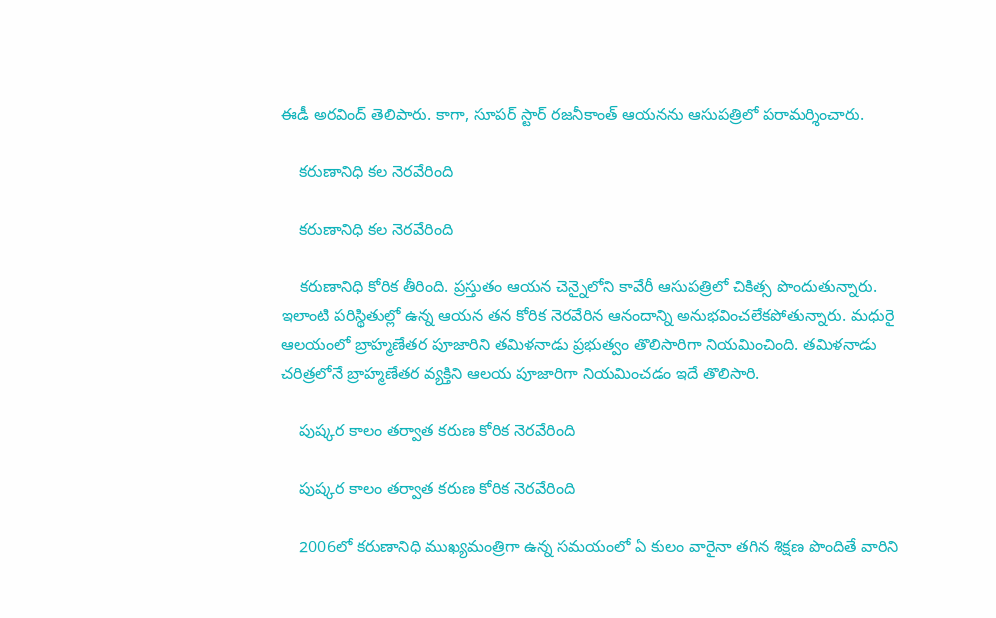ఈడీ అరవింద్ తెలిపారు. కాగా, సూపర్ స్టార్ రజనీకాంత్ ఆయనను ఆసుపత్రిలో పరామర్శించారు.

    కరుణానిధి కల నెరవేరింది

    కరుణానిధి కల నెరవేరింది

    కరుణానిధి కోరిక తీరింది. ప్రస్తుతం ఆయన చెన్నైలోని కావేరీ ఆసుపత్రిలో చికిత్స పొందుతున్నారు. ఇలాంటి పరిస్థితుల్లో ఉన్న ఆయన తన కోరిక నెరవేరిన ఆనందాన్ని అనుభవించలేకపోతున్నారు. మధురై ఆలయంలో బ్రాహ్మణేతర పూజారిని తమిళనాడు ప్రభుత్వం తొలిసారిగా నియమించింది. తమిళనాడు చరిత్రలోనే బ్రాహ్మణేతర వ్యక్తిని ఆలయ పూజారిగా నియమించడం ఇదే తొలిసారి.

    పుష్కర కాలం తర్వాత కరుణ కోరిక నెరవేరింది

    పుష్కర కాలం తర్వాత కరుణ కోరిక నెరవేరింది

    2006లో కరుణానిధి ముఖ్యమంత్రిగా ఉన్న సమయంలో ఏ కులం వారైనా తగిన శిక్షణ పొందితే వారిని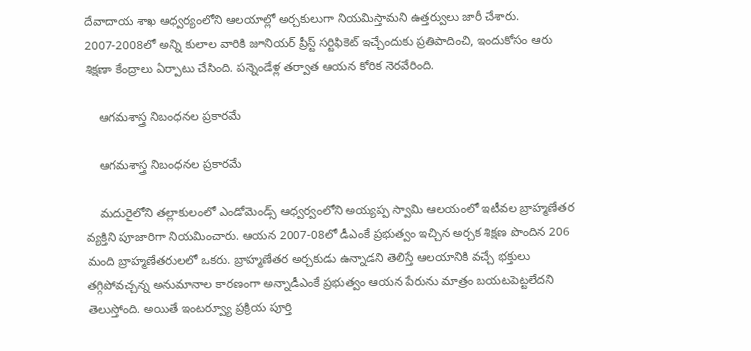దేవాదాయ శాఖ ఆధ్వర్యంలోని ఆలయాల్లో అర్చకులుగా నియమిస్తామని ఉత్తర్వులు జారీ చేశారు. 2007-2008లో అన్ని కులాల వారికి జూనియర్ ప్రీస్ట్ సర్టిఫికెట్ ఇచ్చేందుకు ప్రతిపాదించి, ఇందుకోసం ఆరు శిక్షణా కేంద్రాలు ఏర్పాటు చేసింది. పన్నెండేళ్ల తర్వాత ఆయన కోరిక నెరవేరింది.

    ఆగమశాస్త్ర నిబంధనల ప్రకారమే

    ఆగమశాస్త్ర నిబంధనల ప్రకారమే

    మదురైలోని తల్లాకులంలో ఎండోమెండ్స్ ఆధ్వర్వంలోని అయ్యప్ప స్వామి ఆలయంలో ఇటీవల బ్రాహ్మణేతర వ్యక్తిని పూజారిగా నియమించారు. ఆయన 2007-08లో డీఎంకే ప్రభుత్వం ఇచ్చిన అర్చక శిక్షణ పొందిన 206 మంది బ్రాహ్మణేతరులలో ఒకరు. బ్రాహ్మణేతర అర్చకుడు ఉన్నాడని తెలిస్తే ఆలయానికి వచ్చే భక్తులు తగ్గిపోవచ్చన్న అనుమానాల కారణంగా అన్నాడీఎంకే ప్రభుత్వం ఆయన పేరును మాత్రం బయటపెట్టలేదని తెలుస్తోంది. అయితే ఇంటర్వ్యూ ప్రక్రియ పూర్తి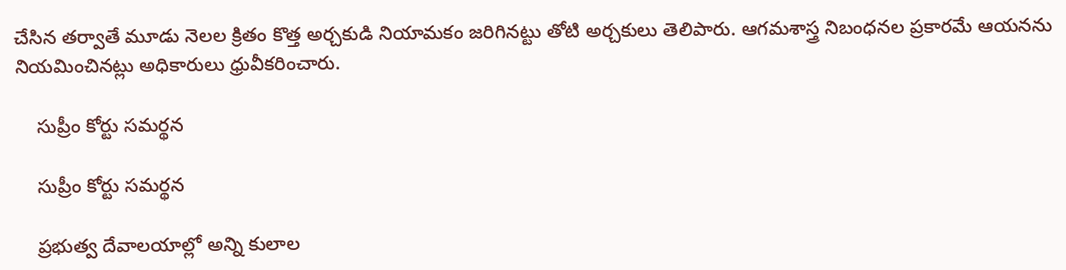చేసిన తర్వాతే మూడు నెలల క్రితం కొత్త అర్చకుడి నియామకం జరిగినట్టు తోటి అర్చకులు తెలిపారు. ఆగమశాస్త్ర నిబంధనల ప్రకారమే ఆయనను నియమించినట్లు అధికారులు ధ్రువీకరించారు.

    సుప్రీం కోర్టు సమర్థన

    సుప్రీం కోర్టు సమర్థన

    ప్రభుత్వ దేవాలయాల్లో అన్ని కులాల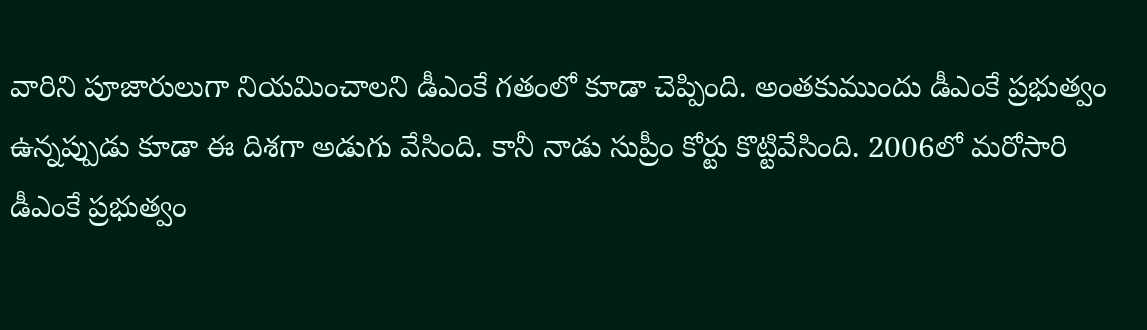వారిని పూజారులుగా నియమించాలని డీఎంకే గతంలో కూడా చెప్పింది. అంతకుముందు డీఎంకే ప్రభుత్వం ఉన్నప్పుడు కూడా ఈ దిశగా అడుగు వేసింది. కానీ నాడు సుప్రీం కోర్టు కొట్టివేసింది. 2006లో మరోసారి డీఎంకే ప్రభుత్వం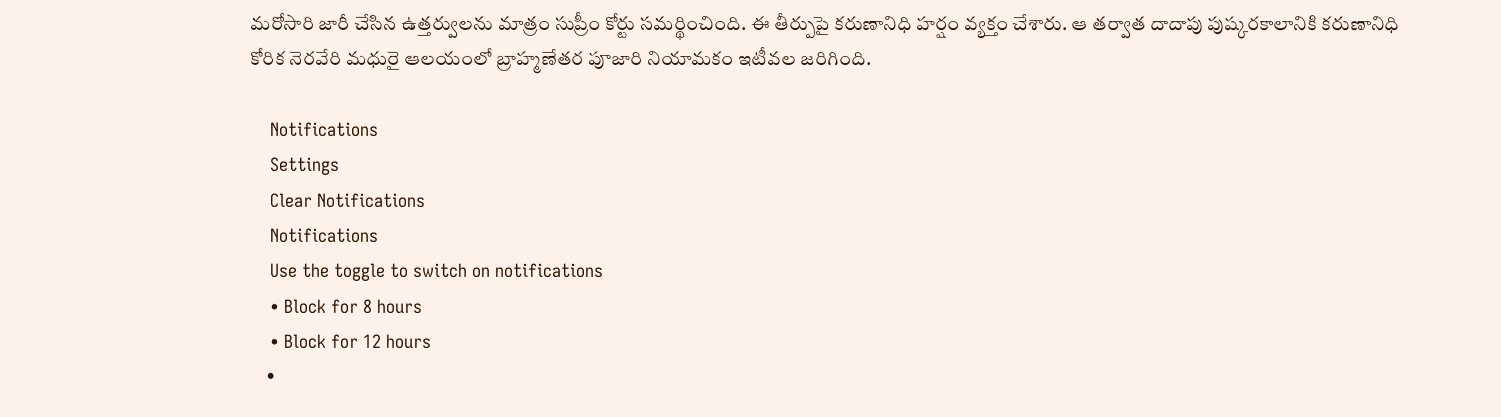మరోసారి జారీ చేసిన ఉత్తర్వులను మాత్రం సుప్రీం కోర్టు సమర్థించింది. ఈ తీర్పుపై కరుణానిధి హర్షం వ్యక్తం చేశారు. ఆ తర్వాత దాదాపు పుష్కరకాలానికి కరుణానిధి కోరిక నెరవేరి మధురై ఆలయంలో బ్రాహ్మణేతర పూజారి నియామకం ఇటీవల జరిగింది.

    Notifications
    Settings
    Clear Notifications
    Notifications
    Use the toggle to switch on notifications
    • Block for 8 hours
    • Block for 12 hours
    •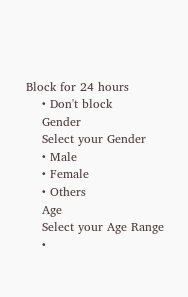Block for 24 hours
    • Don't block
    Gender
    Select your Gender
    • Male
    • Female
    • Others
    Age
    Select your Age Range
    •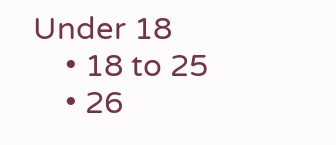Under 18
    • 18 to 25
    • 26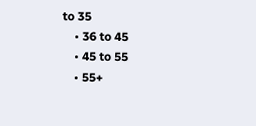to 35
    • 36 to 45
    • 45 to 55
    • 55+